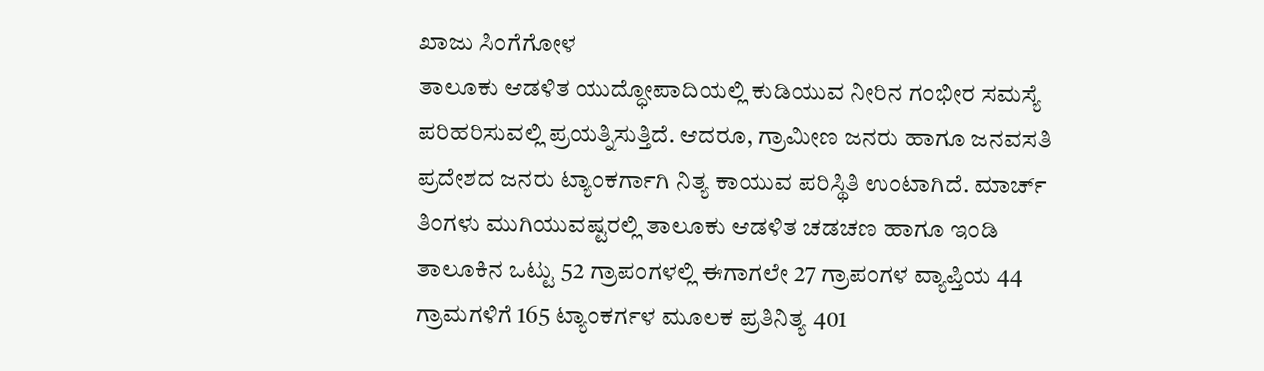ಖಾಜು ಸಿಂಗೆಗೋಳ
ತಾಲೂಕು ಆಡಳಿತ ಯುದ್ಧೋಪಾದಿಯಲ್ಲಿ ಕುಡಿಯುವ ನೀರಿನ ಗಂಭೀರ ಸಮಸ್ಯೆ ಪರಿಹರಿಸುವಲ್ಲಿ ಪ್ರಯತ್ನಿಸುತ್ತಿದೆ. ಆದರೂ, ಗ್ರಾಮೀಣ ಜನರು ಹಾಗೂ ಜನವಸತಿ ಪ್ರದೇಶದ ಜನರು ಟ್ಯಾಂಕರ್ಗಾಗಿ ನಿತ್ಯ ಕಾಯುವ ಪರಿಸ್ಥಿತಿ ಉಂಟಾಗಿದೆ. ಮಾರ್ಚ್ ತಿಂಗಳು ಮುಗಿಯುವಷ್ಟರಲ್ಲಿ ತಾಲೂಕು ಆಡಳಿತ ಚಡಚಣ ಹಾಗೂ ಇಂಡಿ ತಾಲೂಕಿನ ಒಟ್ಟು 52 ಗ್ರಾಪಂಗಳಲ್ಲಿ ಈಗಾಗಲೇ 27 ಗ್ರಾಪಂಗಳ ವ್ಯಾಪ್ತಿಯ 44 ಗ್ರಾಮಗಳಿಗೆ 165 ಟ್ಯಾಂಕರ್ಗಳ ಮೂಲಕ ಪ್ರತಿನಿತ್ಯ 401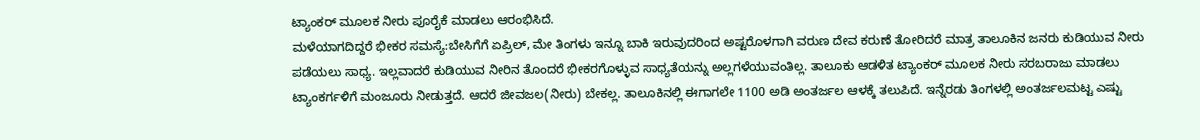ಟ್ಯಾಂಕರ್ ಮೂಲಕ ನೀರು ಪೂರೈಕೆ ಮಾಡಲು ಆರಂಭಿಸಿದೆ.
ಮಳೆಯಾಗದಿದ್ದರೆ ಭೀಕರ ಸಮಸ್ಯೆ:ಬೇಸಿಗೆಗೆ ಏಪ್ರಿಲ್, ಮೇ ತಿಂಗಳು ಇನ್ನೂ ಬಾಕಿ ಇರುವುದರಿಂದ ಅಷ್ಟರೊಳಗಾಗಿ ವರುಣ ದೇವ ಕರುಣೆ ತೋರಿದರೆ ಮಾತ್ರ ತಾಲೂಕಿನ ಜನರು ಕುಡಿಯುವ ನೀರು ಪಡೆಯಲು ಸಾಧ್ಯ. ಇಲ್ಲವಾದರೆ ಕುಡಿಯುವ ನೀರಿನ ತೊಂದರೆ ಭೀಕರಗೊಳ್ಳುವ ಸಾಧ್ಯತೆಯನ್ನು ಅಲ್ಲಗಳೆಯುವಂತಿಲ್ಲ. ತಾಲೂಕು ಆಡಳಿತ ಟ್ಯಾಂಕರ್ ಮೂಲಕ ನೀರು ಸರಬರಾಜು ಮಾಡಲು ಟ್ಯಾಂಕರ್ಗಳಿಗೆ ಮಂಜೂರು ನೀಡುತ್ತದೆ. ಆದರೆ ಜೀವಜಲ(ನೀರು) ಬೇಕಲ್ಲ. ತಾಲೂಕಿನಲ್ಲಿ ಈಗಾಗಲೇ 1100 ಅಡಿ ಅಂತರ್ಜಲ ಆಳಕ್ಕೆ ತಲುಪಿದೆ. ಇನ್ನೆರಡು ತಿಂಗಳಲ್ಲಿ ಅಂತರ್ಜಲಮಟ್ಟ ಎಷ್ಟು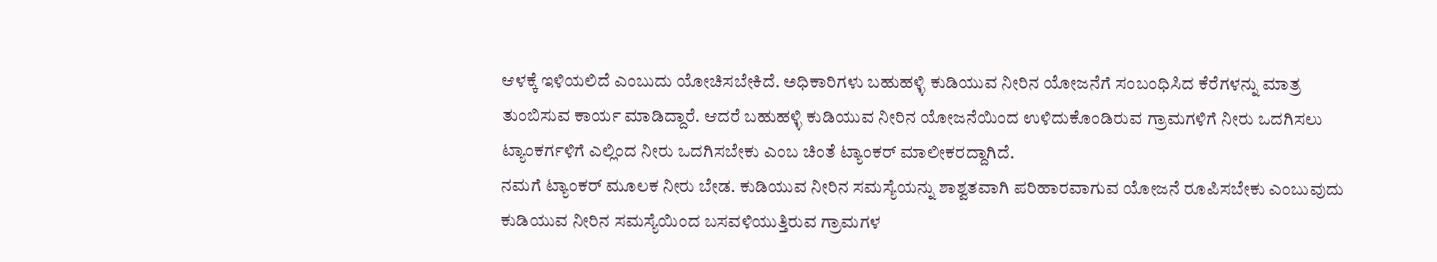ಆಳಕ್ಕೆ ಇಳಿಯಲಿದೆ ಎಂಬುದು ಯೋಚಿಸಬೇಕಿದೆ. ಅಧಿಕಾರಿಗಳು ಬಹುಹಳ್ಳಿ ಕುಡಿಯುವ ನೀರಿನ ಯೋಜನೆಗೆ ಸಂಬಂಧಿಸಿದ ಕೆರೆಗಳನ್ನು ಮಾತ್ರ ತುಂಬಿಸುವ ಕಾರ್ಯ ಮಾಡಿದ್ದಾರೆ. ಆದರೆ ಬಹುಹಳ್ಳಿ ಕುಡಿಯುವ ನೀರಿನ ಯೋಜನೆಯಿಂದ ಉಳಿದುಕೊಂಡಿರುವ ಗ್ರಾಮಗಳಿಗೆ ನೀರು ಒದಗಿಸಲು ಟ್ಯಾಂಕರ್ಗಳಿಗೆ ಎಲ್ಲಿಂದ ನೀರು ಒದಗಿಸಬೇಕು ಎಂಬ ಚಿಂತೆ ಟ್ಯಾಂಕರ್ ಮಾಲೀಕರದ್ದಾಗಿದೆ.
ನಮಗೆ ಟ್ಯಾಂಕರ್ ಮೂಲಕ ನೀರು ಬೇಡ. ಕುಡಿಯುವ ನೀರಿನ ಸಮಸ್ಯೆಯನ್ನು ಶಾಶ್ವತವಾಗಿ ಪರಿಹಾರವಾಗುವ ಯೋಜನೆ ರೂಪಿಸಬೇಕು ಎಂಬುವುದು ಕುಡಿಯುವ ನೀರಿನ ಸಮಸ್ಯೆಯಿಂದ ಬಸವಳಿಯುತ್ತಿರುವ ಗ್ರಾಮಗಳ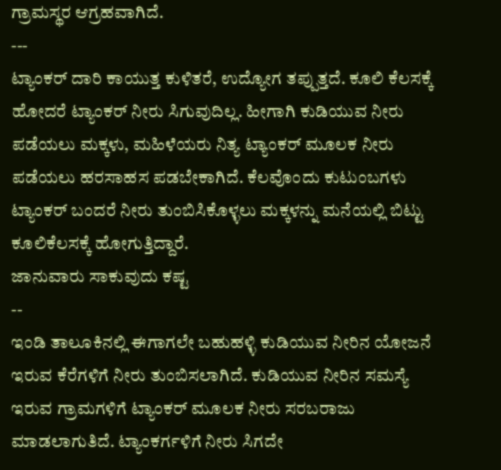ಗ್ರಾಮಸ್ಥರ ಆಗ್ರಹವಾಗಿದೆ.
---
ಟ್ಯಾಂಕರ್ ದಾರಿ ಕಾಯುತ್ತ ಕುಳಿತರೆ, ಉದ್ಯೋಗ ತಪ್ಪುತ್ತದೆ. ಕೂಲಿ ಕೆಲಸಕ್ಕೆ ಹೋದರೆ ಟ್ಯಾಂಕರ್ ನೀರು ಸಿಗುವುದಿಲ್ಲ. ಹೀಗಾಗಿ ಕುಡಿಯುವ ನೀರು ಪಡೆಯಲು ಮಕ್ಕಳು, ಮಹಿಳೆಯರು ನಿತ್ಯ ಟ್ಯಾಂಕರ್ ಮೂಲಕ ನೀರು ಪಡೆಯಲು ಹರಸಾಹಸ ಪಡಬೇಕಾಗಿದೆ. ಕೆಲವೊಂದು ಕುಟುಂಬಗಳು ಟ್ಯಾಂಕರ್ ಬಂದರೆ ನೀರು ತುಂಬಿಸಿಕೊಳ್ಳಲು ಮಕ್ಕಳನ್ನು ಮನೆಯಲ್ಲಿ ಬಿಟ್ಟು ಕೂಲಿಕೆಲಸಕ್ಕೆ ಹೋಗುತ್ತಿದ್ದಾರೆ.
ಜಾನುವಾರು ಸಾಕುವುದು ಕಷ್ಟ
--
ಇಂಡಿ ತಾಲೂಕಿನಲ್ಲಿ ಈಗಾಗಲೇ ಬಹುಹಳ್ಳಿ ಕುಡಿಯುವ ನೀರಿನ ಯೋಜನೆ ಇರುವ ಕೆರೆಗಳಿಗೆ ನೀರು ತುಂಬಿಸಲಾಗಿದೆ. ಕುಡಿಯುವ ನೀರಿನ ಸಮಸ್ಯೆ ಇರುವ ಗ್ರಾಮಗಳಿಗೆ ಟ್ಯಾಂಕರ್ ಮೂಲಕ ನೀರು ಸರಬರಾಜು ಮಾಡಲಾಗುತಿದೆ. ಟ್ಯಾಂಕರ್ಗಳಿಗೆ ನೀರು ಸಿಗದೇ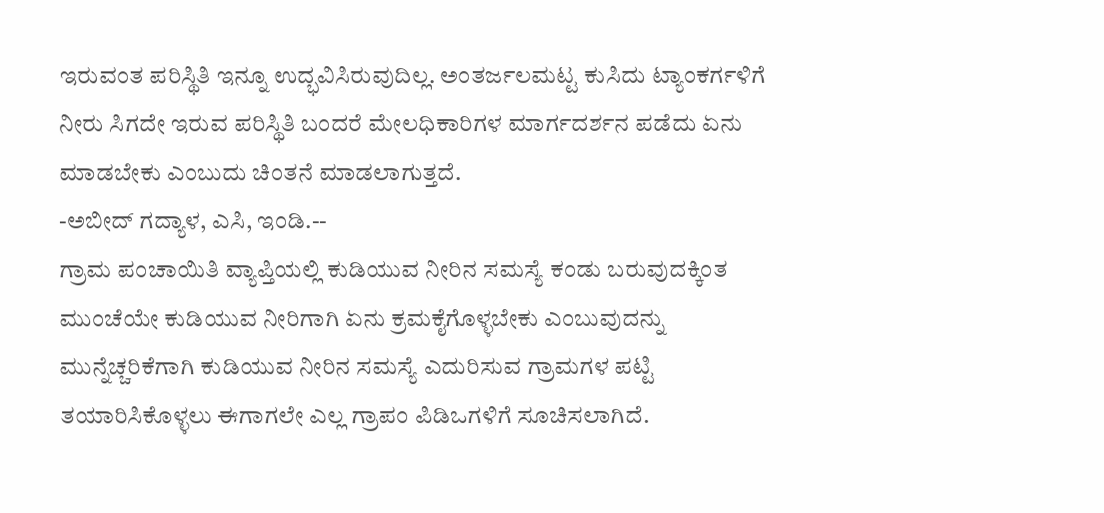ಇರುವಂತ ಪರಿಸ್ಥಿತಿ ಇನ್ನೂ ಉದ್ಭವಿಸಿರುವುದಿಲ್ಲ. ಅಂತರ್ಜಲಮಟ್ಟ ಕುಸಿದು ಟ್ಯಾಂಕರ್ಗಳಿಗೆ ನೀರು ಸಿಗದೇ ಇರುವ ಪರಿಸ್ಥಿತಿ ಬಂದರೆ ಮೇಲಧಿಕಾರಿಗಳ ಮಾರ್ಗದರ್ಶನ ಪಡೆದು ಏನು ಮಾಡಬೇಕು ಎಂಬುದು ಚಿಂತನೆ ಮಾಡಲಾಗುತ್ತದೆ.
-ಅಬೀದ್ ಗದ್ಯಾಳ, ಎಸಿ, ಇಂಡಿ.--
ಗ್ರಾಮ ಪಂಚಾಯಿತಿ ವ್ಯಾಪ್ತಿಯಲ್ಲಿ ಕುಡಿಯುವ ನೀರಿನ ಸಮಸ್ಯೆ ಕಂಡು ಬರುವುದಕ್ಕಿಂತ ಮುಂಚೆಯೇ ಕುಡಿಯುವ ನೀರಿಗಾಗಿ ಏನು ಕ್ರಮಕೈಗೊಳ್ಳಬೇಕು ಎಂಬುವುದನ್ನು ಮುನ್ನೆಚ್ಚರಿಕೆಗಾಗಿ ಕುಡಿಯುವ ನೀರಿನ ಸಮಸ್ಯೆ ಎದುರಿಸುವ ಗ್ರಾಮಗಳ ಪಟ್ಟಿ ತಯಾರಿಸಿಕೊಳ್ಳಲು ಈಗಾಗಲೇ ಎಲ್ಲ ಗ್ರಾಪಂ ಪಿಡಿಒಗಳಿಗೆ ಸೂಚಿಸಲಾಗಿದೆ.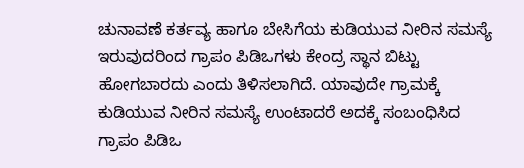ಚುನಾವಣೆ ಕರ್ತವ್ಯ ಹಾಗೂ ಬೇಸಿಗೆಯ ಕುಡಿಯುವ ನೀರಿನ ಸಮಸ್ಯೆ ಇರುವುದರಿಂದ ಗ್ರಾಪಂ ಪಿಡಿಒಗಳು ಕೇಂದ್ರ ಸ್ಥಾನ ಬಿಟ್ಟು ಹೋಗಬಾರದು ಎಂದು ತಿಳಿಸಲಾಗಿದೆ. ಯಾವುದೇ ಗ್ರಾಮಕ್ಕೆ ಕುಡಿಯುವ ನೀರಿನ ಸಮಸ್ಯೆ ಉಂಟಾದರೆ ಅದಕ್ಕೆ ಸಂಬಂಧಿಸಿದ ಗ್ರಾಪಂ ಪಿಡಿಒ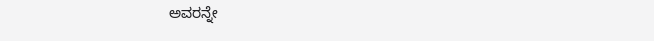ಅವರನ್ನೇ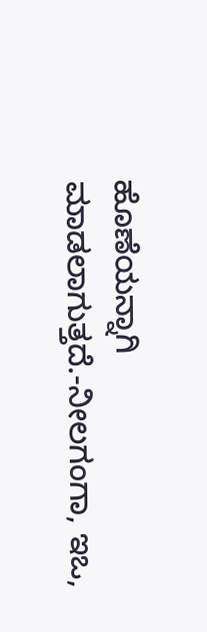ಹೊಣೆಯನ್ನಾಗಿ ಮಾಡಲಾಗುತ್ತದೆ.-ನೀಲಗಂಗಾ, ಇಒ,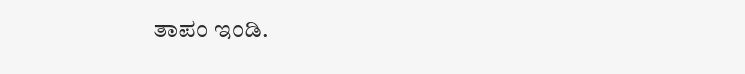ತಾಪಂ ಇಂಡಿ.